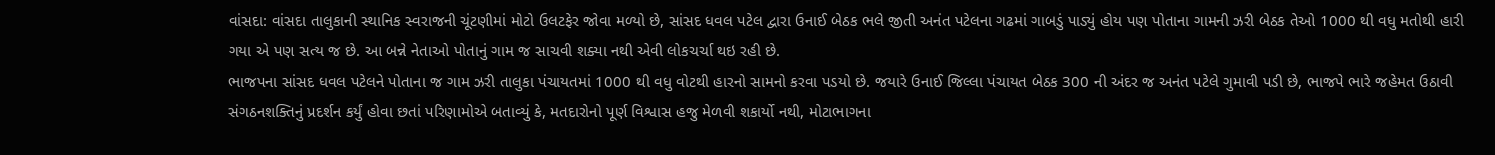વાંસદા: વાંસદા તાલુકાની સ્થાનિક સ્વરાજની ચૂંટણીમાં મોટો ઉલટફેર જોવા મળ્યો છે, સાંસદ ધવલ પટેલ દ્વારા ઉનાઈ બેઠક ભલે જીતી અનંત પટેલના ગઢમાં ગાબડું પાડ્યું હોય પણ પોતાના ગામની ઝરી બેઠક તેઓ 1000 થી વધુ મતોથી હારી ગયા એ પણ સત્ય જ છે. આ બન્ને નેતાઓ પોતાનું ગામ જ સાચવી શક્યા નથી એવી લોકચર્ચા થઇ રહી છે.
ભાજપના સાંસદ ધવલ પટેલને પોતાના જ ગામ ઝરી તાલુકા પંચાયતમાં 1000 થી વધુ વોટથી હારનો સામનો કરવા પડયો છે. જયારે ઉનાઈ જિલ્લા પંચાયત બેઠક 300 ની અંદર જ અનંત પટેલે ગુમાવી પડી છે, ભાજપે ભારે જહેમત ઉઠાવી સંગઠનશક્તિનું પ્રદર્શન કર્યું હોવા છતાં પરિણામોએ બતાવ્યું કે, મતદારોનો પૂર્ણ વિશ્વાસ હજુ મેળવી શકાર્યો નથી, મોટાભાગના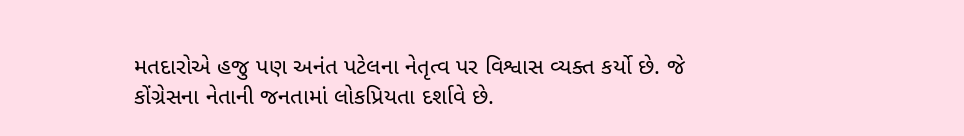મતદારોએ હજુ પણ અનંત પટેલના નેતૃત્વ પર વિશ્વાસ વ્યક્ત કર્યો છે. જે કોંગ્રેસના નેતાની જનતામાં લોકપ્રિયતા દર્શાવે છે.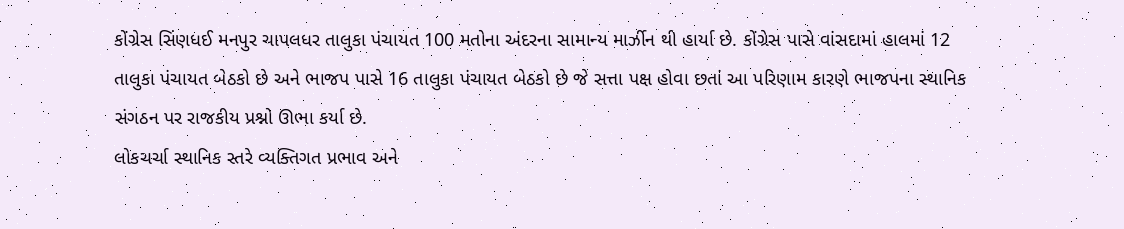કોંગ્રેસ સિંણધઈ મનપુર ચાપલધર તાલુકા પંચાયત 100 મતોના અંદરના સામાન્ય માર્ઝીન થી હાર્યા છે. કોંગ્રેસ પાસે વાંસદામાં હાલમાં 12 તાલુકા પંચાયત બેઠકો છે અને ભાજપ પાસે 16 તાલુકા પંચાયત બેઠકો છે જે સત્તા પક્ષ હોવા છતાં આ પરિણામ કારણે ભાજપના સ્થાનિક સંગઠન પર રાજકીય પ્રશ્નો ઊભા કર્યા છે.
લોકચર્ચા સ્થાનિક સ્તરે વ્યક્તિગત પ્રભાવ અને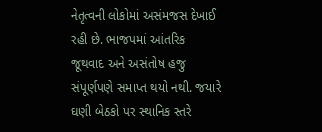નેતૃત્વની લોકોમાં અસંમજસ દેખાઈ રહી છે. ભાજપમાં આંતરિક જૂથવાદ અને અસંતોષ હજુ સંપૂર્ણપણે સમાપ્ત થયો નથી. જયારે ઘણી બેઠકો પર સ્થાનિક સ્તરે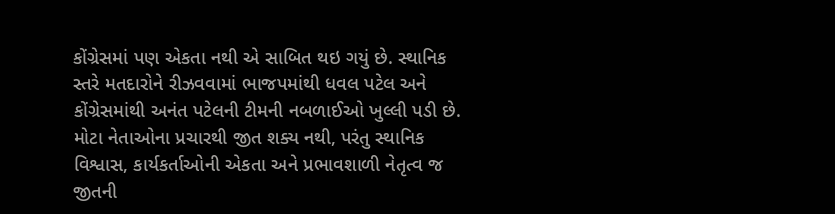કોંગ્રેસમાં પણ એકતા નથી એ સાબિત થઇ ગયું છે. સ્થાનિક સ્તરે મતદારોને રીઝવવામાં ભાજપમાંથી ધવલ પટેલ અને કોંગ્રેસમાંથી અનંત પટેલની ટીમની નબળાઈઓ ખુલ્લી પડી છે. મોટા નેતાઓના પ્રચારથી જીત શક્ય નથી, પરંતુ સ્થાનિક વિશ્વાસ, કાર્યકર્તાઓની એકતા અને પ્રભાવશાળી નેતૃત્વ જ જીતની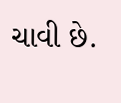ચાવી છે.